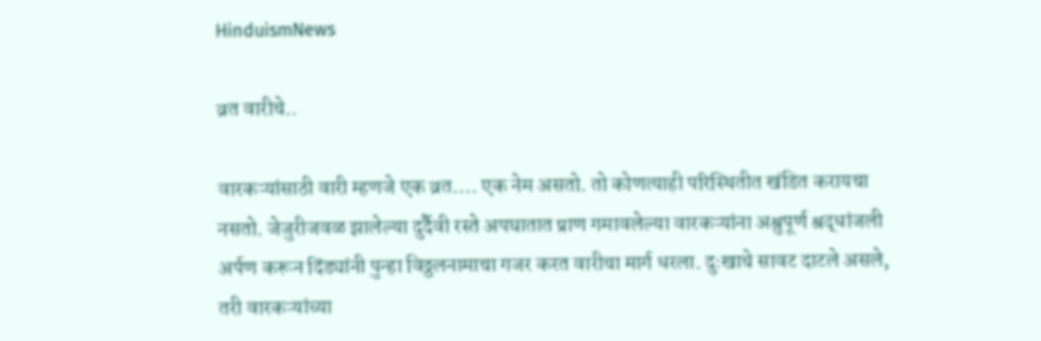HinduismNews

व्रत वारीचे..

वारकऱ्यांसाठी वारी म्हणजे एक व्रत…. एक नेम असतो. तो कोणत्याही परिस्थितीत खंडित करायचा नसतो. जेजुरीजवळ झालेल्या दुर्दैवी रस्ते अपघातात प्राण गमावलेल्या वारकऱ्यांना अश्रुपूर्ण श्रद्धांजली अर्पण करून दिंड्यांनी पुन्हा विठ्ठलनामाचा गजर करत वारीचा मार्ग धरला. दुःखाचे सावट दाटले असले, तरी वारकऱ्यांच्या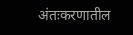अंतःकरणातील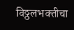विठ्ठलभक्तीचा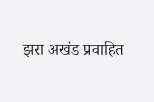झरा अखंड प्रवाहित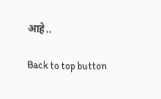आहे..

Back to top button